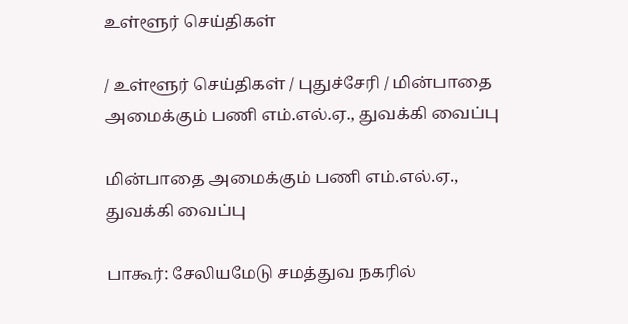உள்ளூர் செய்திகள்

/ உள்ளூர் செய்திகள் / புதுச்சேரி / மின்பாதை அமைக்கும் பணி எம்.எல்.ஏ., துவக்கி வைப்பு

மின்பாதை அமைக்கும் பணி எம்.எல்.ஏ., துவக்கி வைப்பு

பாகூர்: சேலியமேடு சமத்துவ நகரில்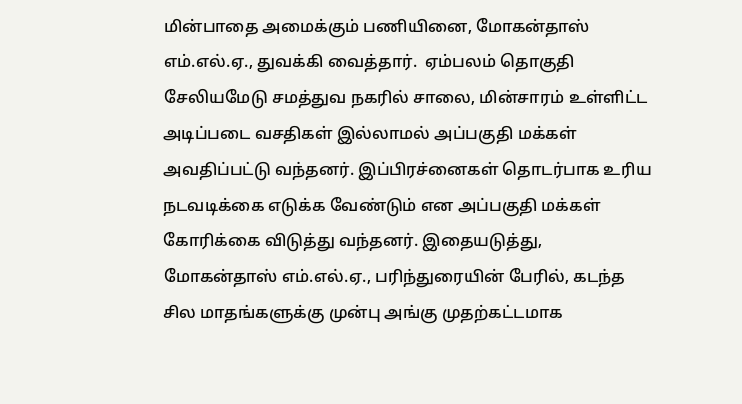மின்பாதை அமைக்கும் பணியினை, மோகன்தாஸ் எம்.எல்.ஏ., துவக்கி வைத்தார்.  ஏம்பலம் தொகுதி சேலியமேடு சமத்துவ நகரில் சாலை, மின்சாரம் உள்ளிட்ட அடிப்படை வசதிகள் இல்லாமல் அப்பகுதி மக்கள் அவதிப்பட்டு வந்தனர். இப்பிரச்னைகள் தொடர்பாக உரிய நடவடிக்கை எடுக்க வேண்டும் என அப்பகுதி மக்கள் கோரிக்கை விடுத்து வந்தனர். இதையடுத்து, மோகன்தாஸ் எம்.எல்.ஏ., பரிந்துரையின் பேரில், கடந்த சில மாதங்களுக்கு முன்பு அங்கு முதற்கட்டமாக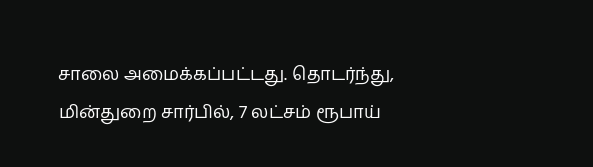சாலை அமைக்கப்பட்டது. தொடர்ந்து, மின்துறை சார்பில், 7 லட்சம் ரூபாய்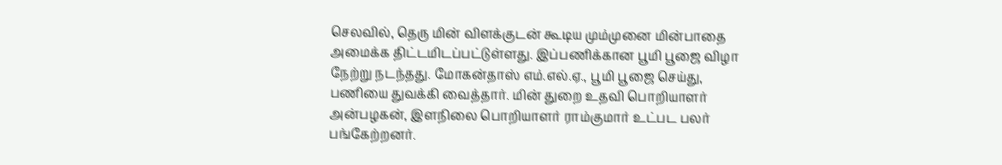செலவில், தெரு மின் விளக்குடன் கூடிய மும்முனை மின்பாதை அமைக்க திட்டமிடப்பட்டுள்ளது. இப்பணிக்கான பூமி பூஜை விழா நேற்று நடந்தது. மோகன்தாஸ் எம்.எல்.ஏ., பூமி பூஜை செய்து, பணியை துவக்கி வைத்தார். மின் துறை உதவி பொறியாளர் அன்பழகன், இளநிலை பொறியாளர் ராம்குமார் உட்பட பலர் பங்கேற்றனர்.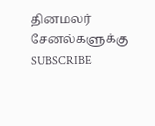தினமலர் சேனல்களுக்கு SUBSCRIBE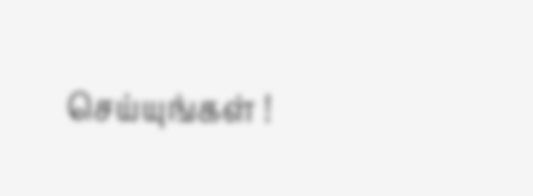செய்யுங்கள் !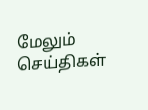மேலும் செய்திகள்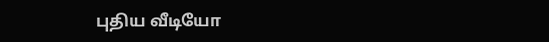புதிய வீடியோ